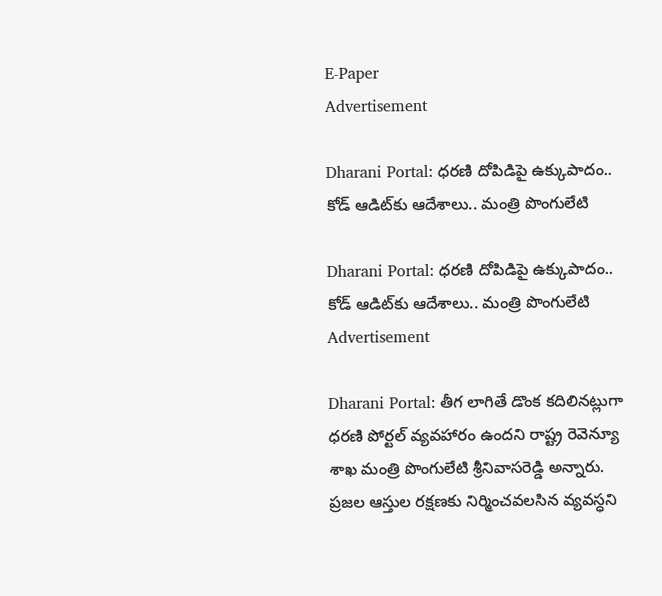E-Paper
Advertisement

Dharani Portal: ధ‌ర‌ణి దోపిడిపై ఉక్కుపాదం.. కోడ్‌ ఆడిట్‌కు ఆదేశాలు.. మంత్రి పొంగులేటి

Dharani Portal: ధ‌ర‌ణి దోపిడిపై ఉక్కుపాదం.. కోడ్‌ ఆడిట్‌కు ఆదేశాలు.. మంత్రి పొంగులేటి
Advertisement

Dharani Portal: తీగ లాగితే డొంక క‌దిలిన‌ట్లుగా ధ‌ర‌ణి పోర్టల్ వ్యవ‌హారం ఉంద‌ని రాష్ట్ర రెవెన్యూ శాఖ మంత్రి పొంగులేటి శ్రీ‌నివాస‌రెడ్డి అన్నారు. ప్రజ‌ల ఆస్తుల ర‌క్షణ‌కు నిర్మించ‌వ‌ల‌సిన వ్యవ‌స్ధని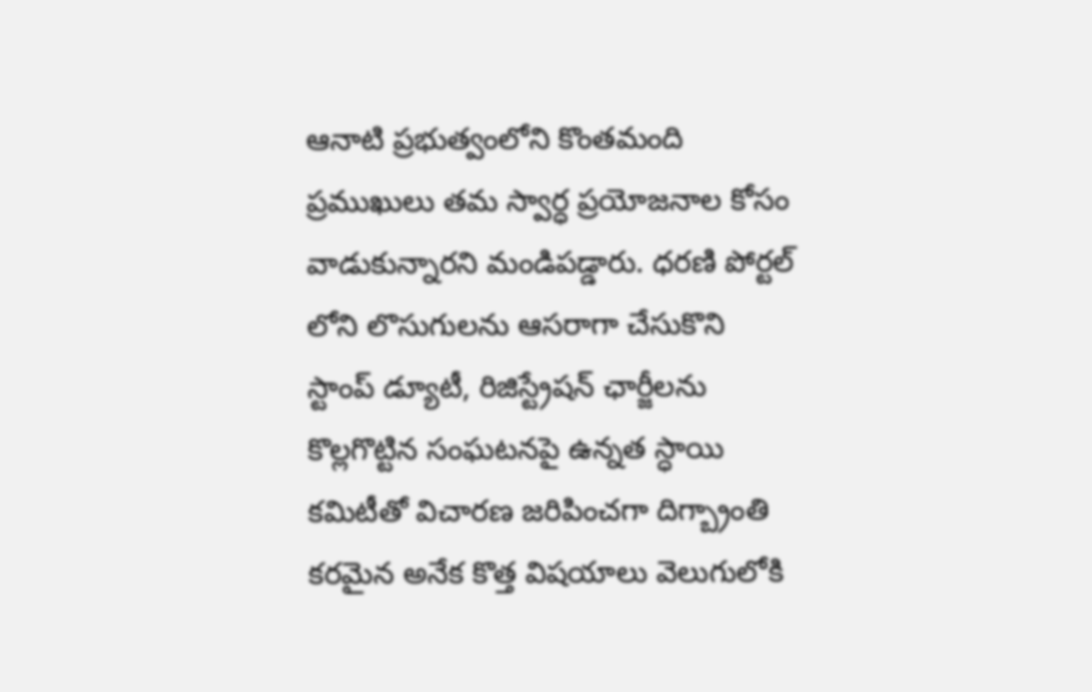ఆనాటి ప్రభుత్వంలోని కొంత‌మంది ప్రముఖులు త‌మ స్వార్ధ ప్రయోజ‌నాల కోసం వాడుకున్నార‌ని మండిప‌డ్డారు. ధ‌ర‌ణి పోర్టల్ లోని లొసుగుల‌ను ఆస‌రాగా చేసుకొని స్టాంప్ డ్యూటీ, రిజిస్ట్రేష‌న్ ఛార్జీల‌ను కొల్లగొట్టిన సంఘ‌ట‌న‌పై ఉన్నత స్ధాయి క‌మిటీతో విచార‌ణ జ‌రిపించ‌గా దిగ్బ్రాంతి క‌ర‌మైన అనేక కొత్త విష‌యాలు వెలుగులోకి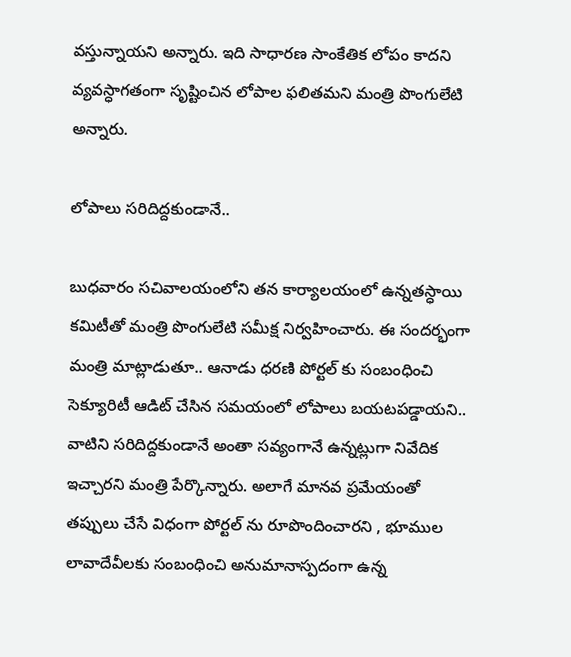వ‌స్తున్నాయ‌ని అన్నారు. ఇది సాధార‌ణ సాంకేతిక లోపం కాద‌ని వ్యవ‌స్ధాగ‌తంగా సృష్టించిన లోపాల ఫ‌లిత‌మ‌ని మంత్రి పొంగులేటి అన్నారు.

లోపాలు సరిదిద్దకుండానే..

బుధ‌వారం స‌చివాల‌యంలోని త‌న కార్యాల‌యంలో ఉన్నత‌స్ధాయి క‌మిటీతో మంత్రి పొంగులేటి స‌మీక్ష నిర్వహించారు. ఈ సందర్భంగా మంత్రి మాట్లాడుతూ.. ఆనాడు ధ‌ర‌ణి పోర్టల్ కు సంబంధించి సెక్యూరిటీ ఆడిట్ చేసిన స‌మ‌యంలో లోపాలు బయటపడ్డాయని.. వాటిని స‌రిదిద్దకుండానే అంతా స‌వ్యంగానే ఉన్నట్లుగా నివేదిక ఇచ్చార‌ని మంత్రి పేర్కొన్నారు. అలాగే మాన‌వ ప్రమేయంతో త‌ప్పులు చేసే విధంగా పోర్టల్ ను రూపొందించార‌ని , భూముల లావాదేవీల‌కు సంబంధించి అనుమానాస్పదంగా ఉన్న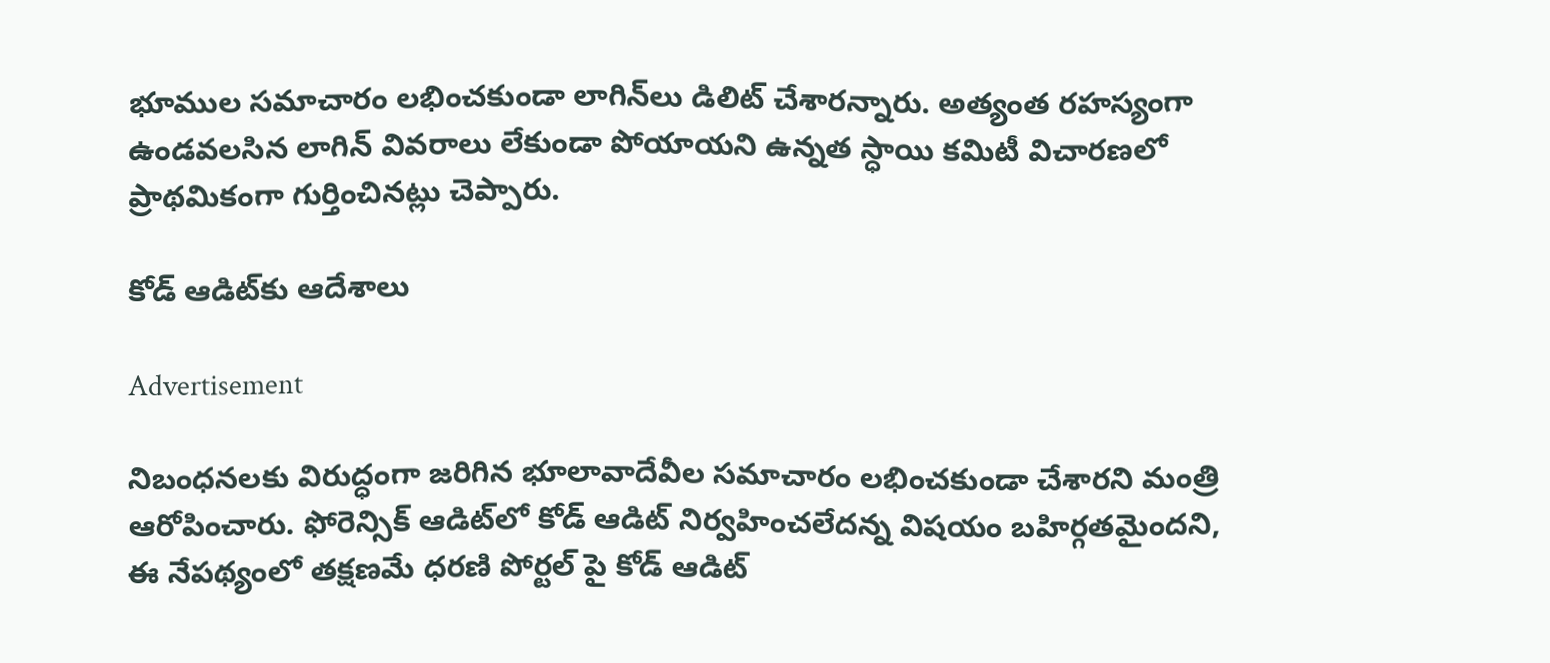భూముల స‌మాచారం ల‌భించ‌కుండా లాగిన్‌లు డిలిట్ చేశార‌న్నారు. అత్యంత ర‌హ‌స్యంగా ఉండ‌వ‌ల‌సిన లాగిన్ వివ‌రాలు లేకుండా పోయాయ‌ని ఉన్నత స్ధాయి క‌మిటీ విచార‌ణ‌లో ప్రాథమికంగా గుర్తించినట్లు చెప్పారు.

కోడ్ ఆడిట్‌కు ఆదేశాలు

Advertisement

నిబంధ‌న‌ల‌కు విరుద్ధంగా జ‌రిగిన భూలావాదేవీల స‌మాచారం ల‌భించ‌కుండా చేశారని మంత్రి ఆరోపించారు. ఫోరెన్సిక్ ఆడిట్‌లో కోడ్ ఆడిట్ నిర్వహించ‌లేద‌న్న విష‌యం బ‌హిర్గత‌మైంద‌ని, ఈ నేప‌థ్యంలో త‌క్షణ‌మే ధ‌ర‌ణి పోర్టల్ పై కోడ్ ఆడిట్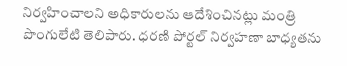నిర్వహించాల‌ని అధికారుల‌ను ఆదేశించినట్లు మంత్రి పొంగులేటి తెలిపారు. ధ‌ర‌ణి పోర్ట‌ల్ నిర్వ‌హ‌ణా బాధ్య‌త‌ను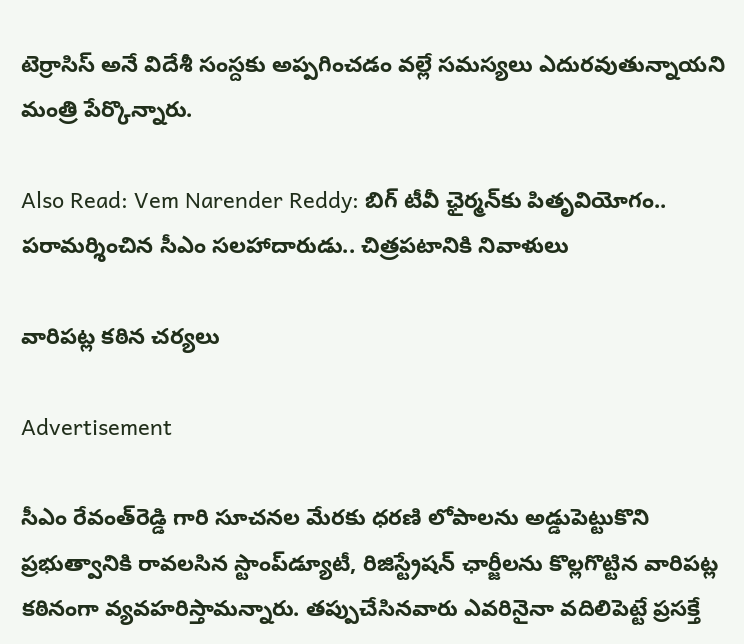టెర్రాసిస్ అనే విదేశీ సంస్దకు అప్ప‌గించ‌డం వ‌ల్లే స‌మ‌స్య‌లు ఎదుర‌వుతున్నాయ‌ని మంత్రి పేర్కొన్నారు.

Also Read: Vem Narender Reddy: బిగ్ టీవీ ఛైర్మన్‌కు పితృవియోగం.. పరామర్శించిన సీఎం సలహాదారుడు.. చిత్రపటానికి నివాళులు

వారిప‌ట్ల క‌ఠిన చర్యలు

Advertisement

సీఎం రేవంత్‌రెడ్డి గారి సూచ‌న‌ల మేర‌కు ధ‌ర‌ణి లోపాల‌ను అడ్డుపెట్టుకొని ప్రభుత్వానికి రావ‌లసిన స్టాంప్‌డ్యూటీ, రిజిస్ట్రేష‌న్ ఛార్జీల‌ను కొల్లగొట్టిన వారిప‌ట్ల క‌ఠినంగా వ్యవ‌హ‌రిస్తామ‌న్నారు. త‌ప్పుచేసిన‌వారు ఎవ‌రినైనా వ‌దిలిపెట్టే ప్రస‌క్తే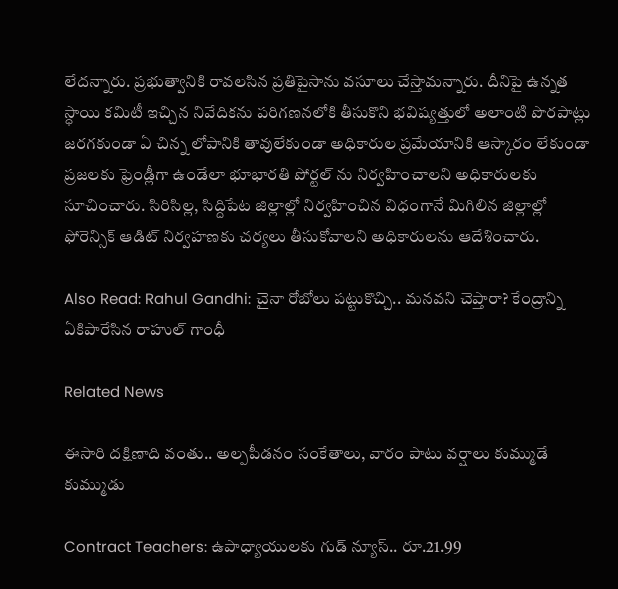లేద‌న్నారు. ప్రభుత్వానికి రావ‌ల‌సిన ప్రతిపైసాను వ‌సూలు చేస్తామ‌న్నారు. దీనిపై ఉన్నత స్ధాయి క‌మిటీ ఇచ్చిన నివేదిక‌ను ప‌రిగ‌ణ‌న‌లోకి తీసుకొని భ‌విష్యత్తులో అలాంటి పొర‌పాట్లు జ‌ర‌గ‌కుండా ఏ చిన్న లోపానికి తావులేకుండా అధికారుల ప్రమేయానికి ఆస్కారం లేకుండా ప్రజ‌ల‌కు ఫ్రెండ్లీగా ఉండేలా భూభార‌తి పోర్టల్ ను నిర్వహించాల‌ని అధికారుల‌కు సూచించారు. సిరిసిల్ల‌, సిద్దిపేట జిల్లాల్లో నిర్వహించిన విధంగానే మిగిలిన జిల్లాల్లో ఫోరెన్సిక్ ఆడిట్ నిర్వహణ‌కు చ‌ర్యలు తీసుకోవాల‌ని అధికారుల‌ను ఆదేశించారు.

Also Read: Rahul Gandhi: చైనా రోబోలు పట్టుకొచ్చి.. మనవని చెప్తారా? కేంద్రాన్ని ఏకిపారేసిన రాహుల్ గాంధీ

Related News

ఈసారి దక్షిణాది వంతు.. అల్పపీడనం సంకేతాలు, వారం పాటు వర్షాలు కుమ్ముడే కుమ్ముడు

Contract Teachers: ఉపాధ్యాయులకు గుడ్ న్యూస్.. రూ.21.99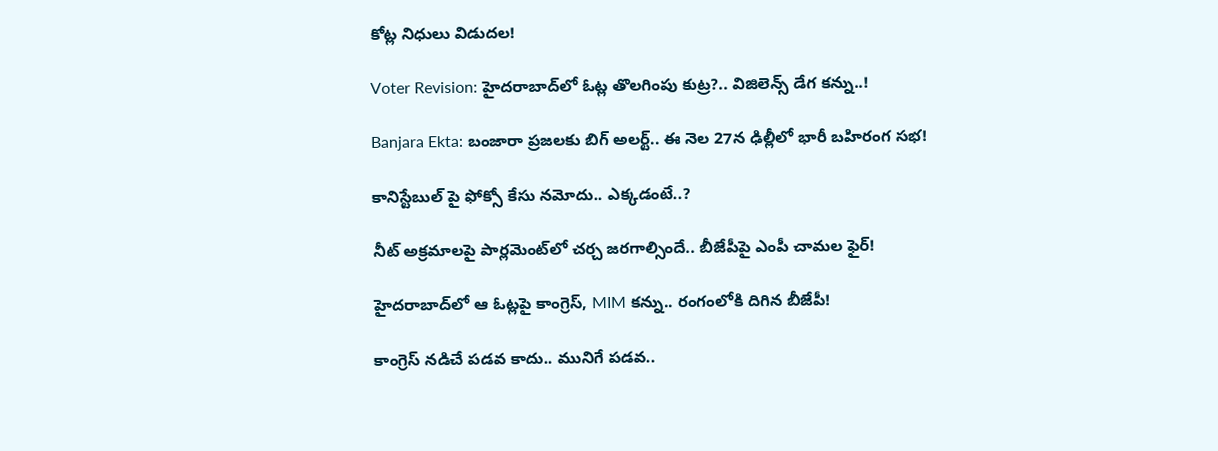కోట్ల నిధులు విడుదల!

Voter Revision: హైదరాబాద్‌లో ఓట్ల తొలగింపు కుట్ర?.. విజిలెన్స్ డేగ కన్ను..!

Banjara Ekta: బంజారా ప్రజలకు బిగ్ అలర్ట్.. ఈ నెల 27న ఢిల్లీలో భారీ బహిరంగ సభ!

కానిస్టేబుల్ పై ఫోక్సో కేసు నమోదు.. ఎక్కడంటే..?

నీట్ అక్రమాలపై పార్లమెంట్‌లో చర్చ జరగాల్సిందే.. బీజేపీపై ఎంపీ చామల ఫైర్!

హైదరాబాద్‌లో ఆ ఓట్లపై కాంగ్రెస్, MIM కన్ను.. రంగంలోకి దిగిన బీజేపీ!

కాంగ్రెస్ నడిచే పడవ కాదు.. మునిగే పడవ..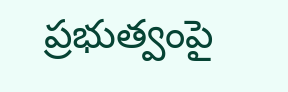ప్రభుత్వంపై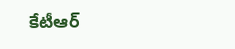కేటీఆర్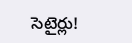సెటైర్లు!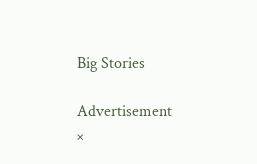Big Stories

Advertisement
×